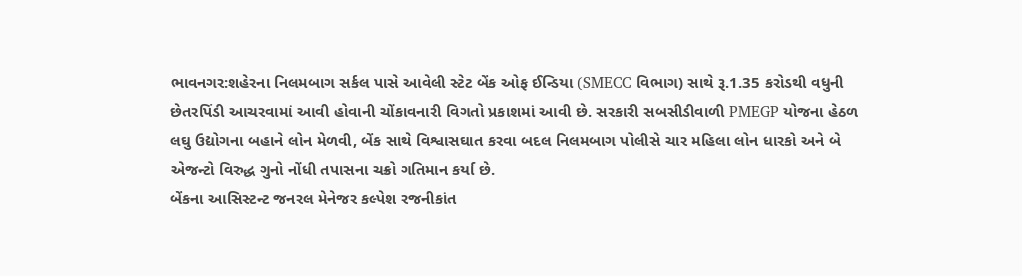ભાવનગર:શહેરના નિલમબાગ સર્કલ પાસે આવેલી સ્ટેટ બેંક ઓફ ઈન્ડિયા (SMECC વિભાગ) સાથે રૂ.1.35 કરોડથી વધુની છેતરપિંડી આચરવામાં આવી હોવાની ચોંકાવનારી વિગતો પ્રકાશમાં આવી છે. સરકારી સબસીડીવાળી PMEGP યોજના હેઠળ લઘુ ઉદ્યોગના બહાને લોન મેળવી, બેંક સાથે વિશ્વાસઘાત કરવા બદલ નિલમબાગ પોલીસે ચાર મહિલા લોન ધારકો અને બે એજન્ટો વિરુદ્ધ ગુનો નોંધી તપાસના ચક્રો ગતિમાન કર્યા છે.
બેંકના આસિસ્ટન્ટ જનરલ મેનેજર કલ્પેશ રજનીકાંત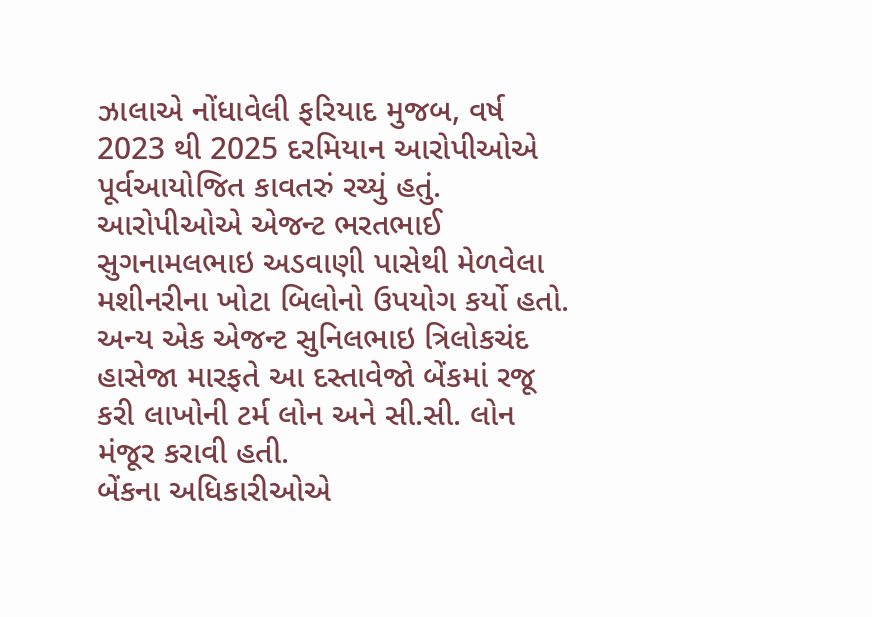ઝાલાએ નોંધાવેલી ફરિયાદ મુજબ, વર્ષ 2023 થી 2025 દરમિયાન આરોપીઓએ પૂર્વઆયોજિત કાવતરું રચ્યું હતું. આરોપીઓએ એજન્ટ ભરતભાઈ સુગનામલભાઇ અડવાણી પાસેથી મેળવેલા મશીનરીના ખોટા બિલોનો ઉપયોગ કર્યો હતો. અન્ય એક એજન્ટ સુનિલભાઇ ત્રિલોકચંદ હાસેજા મારફતે આ દસ્તાવેજો બેંકમાં રજૂ કરી લાખોની ટર્મ લોન અને સી.સી. લોન મંજૂર કરાવી હતી.
બેંકના અધિકારીઓએ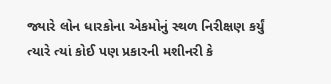જ્યારે લોન ધારકોના એકમોનું સ્થળ નિરીક્ષણ કર્યું ત્યારે ત્યાં કોઈ પણ પ્રકારની મશીનરી કે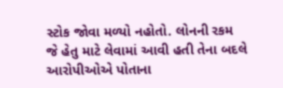સ્ટોક જોવા મળ્યો નહોતો. લોનની રકમ જે હેતુ માટે લેવામાં આવી હતી તેના બદલે આરોપીઓએ પોતાના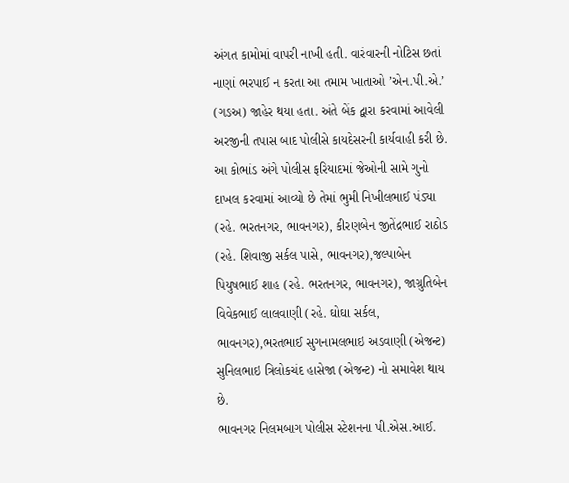અંગત કામોમાં વાપરી નાખી હતી. વારંવારની નોટિસ છતાં નાણાં ભરપાઈ ન કરતા આ તમામ ખાતાઓ ’એન.પી.એ.’ (ગઙઅ) જાહેર થયા હતા. અંતે બેંક દ્વારા કરવામાં આવેલી અરજીની તપાસ બાદ પોલીસે કાયદેસરની કાર્યવાહી કરી છે.
આ કોભાંડ અંગે પોલીસ ફરિયાદમાં જેઓની સામે ગુનો દાખલ કરવામાં આવ્યો છે તેમાં ભુમી નિખીલભાઈ પંડ્યા (રહે. ભરતનગર, ભાવનગર), કીરણબેન જીતેંદ્રભાઈ રાઠોડ (રહે. શિવાજી સર્કલ પાસે, ભાવનગર),જલ્પાબેન પિયુષભાઈ શાહ (રહે. ભરતનગર, ભાવનગર), જાગ્રુતિબેન વિવેકભાઈ લાલવાણી (રહે. ઘોઘા સર્કલ, ભાવનગર),ભરતભાઈ સુગનામલભાઇ અડવાણી (એજન્ટ) સુનિલભાઇ ત્રિલોકચંદ હાસેજા (એજન્ટ) નો સમાવેશ થાય છે.
ભાવનગર નિલમબાગ પોલીસ સ્ટેશનના પી.એસ.આઈ.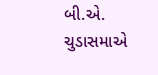બી.એ. ચુડાસમાએ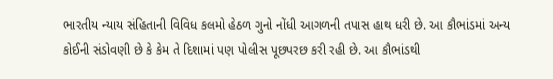ભારતીય ન્યાય સંહિતાની વિવિધ કલમો હેઠળ ગુનો નોંધી આગળની તપાસ હાથ ધરી છે. આ કૌભાંડમાં અન્ય કોઈની સંડોવણી છે કે કેમ તે દિશામાં પણ પોલીસ પૂછપરછ કરી રહી છે. આ કૌભાંડથી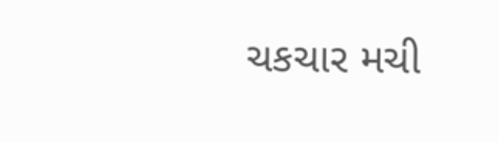ચકચાર મચી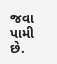જવા પામી છે.